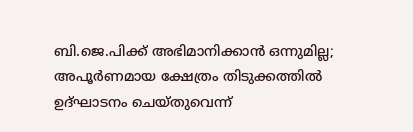ബി.ജെ.പിക്ക് അഭിമാനിക്കാന്‍ ഒന്നുമില്ല; അപൂര്‍ണമായ ക്ഷേത്രം തിടുക്കത്തില്‍ ഉദ്ഘാടനം ചെയ്തുവെന്ന്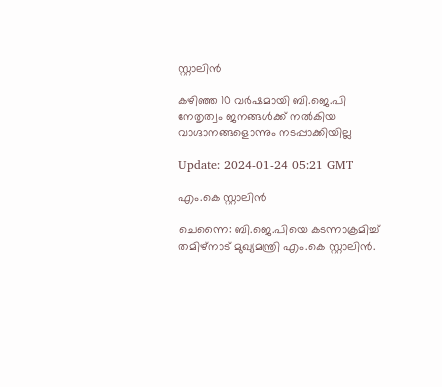സ്റ്റാലിന്‍

കഴിഞ്ഞ 10 വർഷമായി ബി.ജെ.പി നേതൃത്വം ജനങ്ങൾക്ക് നൽകിയ വാഗ്ദാനങ്ങളൊന്നും നടപ്പാക്കിയില്ല

Update: 2024-01-24 05:21 GMT

എം.കെ സ്റ്റാലിന്‍

ചെന്നൈ: ബി.ജെ.പിയെ കടന്നാക്രമിച്ച് തമിഴ്നാട് മുഖ്യമന്ത്രി എം.കെ സ്റ്റാലിന്‍.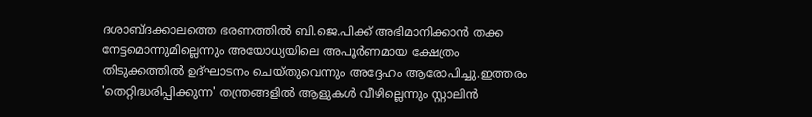ദശാബ്ദക്കാലത്തെ ഭരണത്തിൽ ബി.ജെ.പിക്ക് അഭിമാനിക്കാൻ തക്ക നേട്ടമൊന്നുമില്ലെന്നും അയോധ്യയിലെ അപൂര്‍ണമായ ക്ഷേത്രം തിടുക്കത്തില്‍ ഉദ്ഘാടനം ചെയ്തുവെന്നും അദ്ദേഹം ആരോപിച്ചു.ഇത്തരം 'തെറ്റിദ്ധരിപ്പിക്കുന്ന' തന്ത്രങ്ങളിൽ ആളുകൾ വീഴില്ലെന്നും സ്റ്റാലിന്‍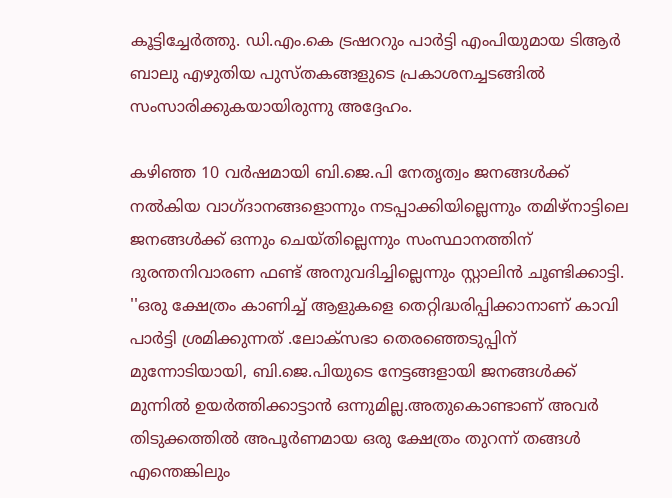കൂട്ടിച്ചേര്‍ത്തു. ഡി.എം.കെ ട്രഷററും പാർട്ടി എംപിയുമായ ടിആർ ബാലു എഴുതിയ പുസ്തകങ്ങളുടെ പ്രകാശനച്ചടങ്ങില്‍ സംസാരിക്കുകയായിരുന്നു അദ്ദേഹം.

കഴിഞ്ഞ 10 വർഷമായി ബി.ജെ.പി നേതൃത്വം ജനങ്ങൾക്ക് നൽകിയ വാഗ്ദാനങ്ങളൊന്നും നടപ്പാക്കിയില്ലെന്നും തമിഴ്‌നാട്ടിലെ ജനങ്ങൾക്ക് ഒന്നും ചെയ്തില്ലെന്നും സംസ്ഥാനത്തിന് ദുരന്തനിവാരണ ഫണ്ട് അനുവദിച്ചില്ലെന്നും സ്റ്റാലിന്‍ ചൂണ്ടിക്കാട്ടി. ''ഒരു ക്ഷേത്രം കാണിച്ച് ആളുകളെ തെറ്റിദ്ധരിപ്പിക്കാനാണ് കാവി പാർട്ടി ശ്രമിക്കുന്നത് .ലോക്‌സഭാ തെരഞ്ഞെടുപ്പിന് മുന്നോടിയായി, ബി.ജെ.പിയുടെ നേട്ടങ്ങളായി ജനങ്ങൾക്ക് മുന്നിൽ ഉയർത്തിക്കാട്ടാൻ ഒന്നുമില്ല.അതുകൊണ്ടാണ് അവർ തിടുക്കത്തിൽ അപൂർണമായ ഒരു ക്ഷേത്രം തുറന്ന് തങ്ങൾ എന്തെങ്കിലും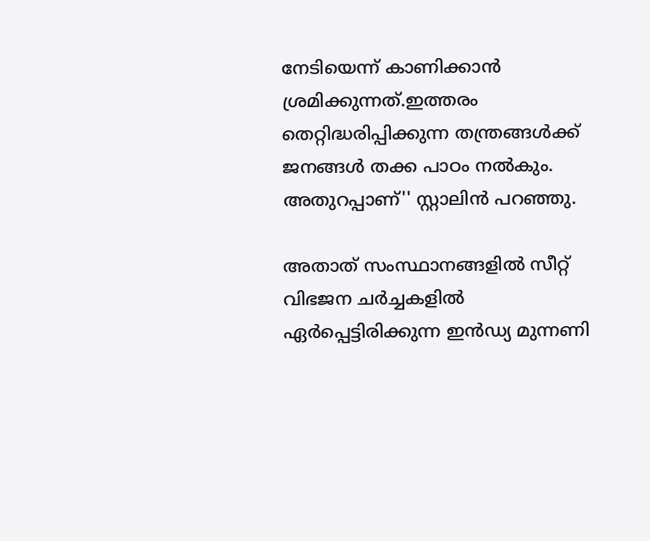നേടിയെന്ന് കാണിക്കാൻ ശ്രമിക്കുന്നത്.ഇത്തരം തെറ്റിദ്ധരിപ്പിക്കുന്ന തന്ത്രങ്ങൾക്ക് ജനങ്ങൾ തക്ക പാഠം നൽകും. അതുറപ്പാണ്'' സ്റ്റാലിന്‍ പറഞ്ഞു.

അതാത് സംസ്ഥാനങ്ങളിൽ സീറ്റ് വിഭജന ചർച്ചകളിൽ ഏർപ്പെട്ടിരിക്കുന്ന ഇന്‍ഡ്യ മുന്നണി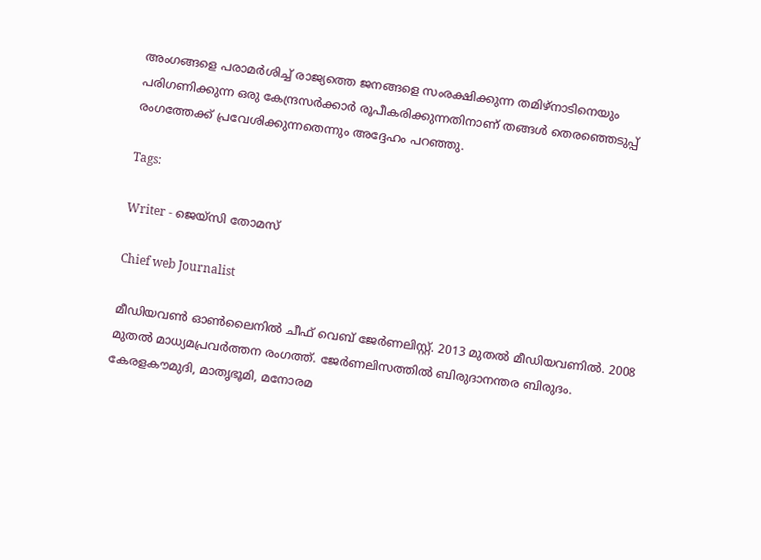അംഗങ്ങളെ പരാമർശിച്ച് രാജ്യത്തെ ജനങ്ങളെ സംരക്ഷിക്കുന്ന തമിഴ്നാടിനെയും പരിഗണിക്കുന്ന ഒരു കേന്ദ്രസർക്കാർ രൂപീകരിക്കുന്നതിനാണ് തങ്ങൾ തെരഞ്ഞെടുപ്പ് രംഗത്തേക്ക് പ്രവേശിക്കുന്നതെന്നും അദ്ദേഹം പറഞ്ഞു.

Tags:

Writer - ജെയ്സി തോമസ്

Chief web Journalist

മീഡിയവൺ ഓൺലൈനിൽ ചീഫ് വെബ് ജേർണലിസ്റ്റ്. 2013 മുതൽ മീഡിയവണിൽ. 2008 മുതൽ മാധ്യമപ്രവർത്തന രംഗത്ത്. ജേർണലിസത്തിൽ ബിരുദാനന്തര ബിരുദം. കേരളകൗമുദി, മാതൃഭൂമി, മനോരമ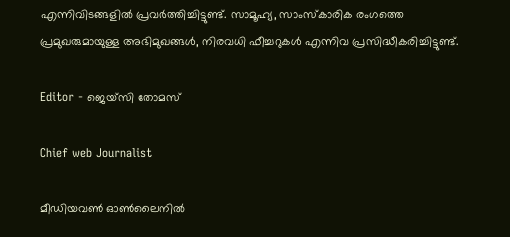എന്നിവിടങ്ങളിൽ പ്രവർത്തിച്ചിട്ടുണ്ട്. സാമൂഹ്യ, സാംസ്‌കാരിക രംഗത്തെ പ്രമുഖരുമായുള്ള അഭിമുഖങ്ങൾ, നിരവധി ഫീച്ചറുകൾ എന്നിവ പ്രസിദ്ധീകരിച്ചിട്ടുണ്ട്.

Editor - ജെയ്സി തോമസ്

Chief web Journalist

മീഡിയവൺ ഓൺലൈനിൽ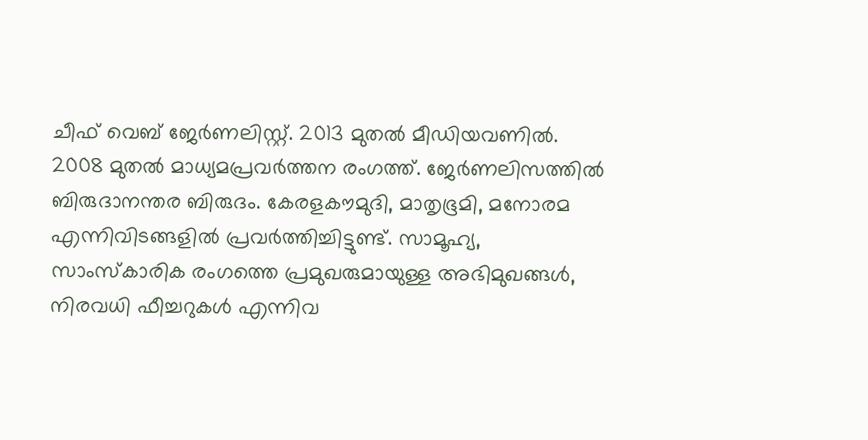ചീഫ് വെബ് ജേർണലിസ്റ്റ്. 2013 മുതൽ മീഡിയവണിൽ. 2008 മുതൽ മാധ്യമപ്രവർത്തന രംഗത്ത്. ജേർണലിസത്തിൽ ബിരുദാനന്തര ബിരുദം. കേരളകൗമുദി, മാതൃഭൂമി, മനോരമ എന്നിവിടങ്ങളിൽ പ്രവർത്തിച്ചിട്ടുണ്ട്. സാമൂഹ്യ, സാംസ്‌കാരിക രംഗത്തെ പ്രമുഖരുമായുള്ള അഭിമുഖങ്ങൾ, നിരവധി ഫീച്ചറുകൾ എന്നിവ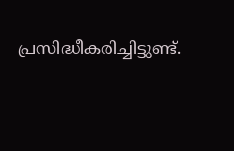പ്രസിദ്ധീകരിച്ചിട്ടുണ്ട്.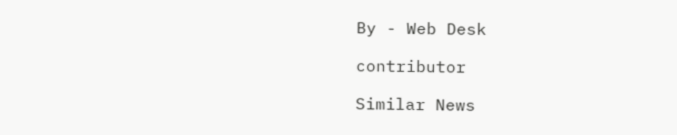By - Web Desk

contributor

Similar News